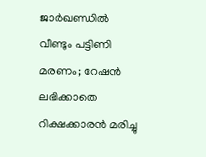ജാര്‍ഖണ്ഡില്‍ വീണ്ടും പട്ടിണി മരണം; റേഷന്‍ ലഭിക്കാതെ റിക്ഷക്കാരന്‍ മരിച്ചു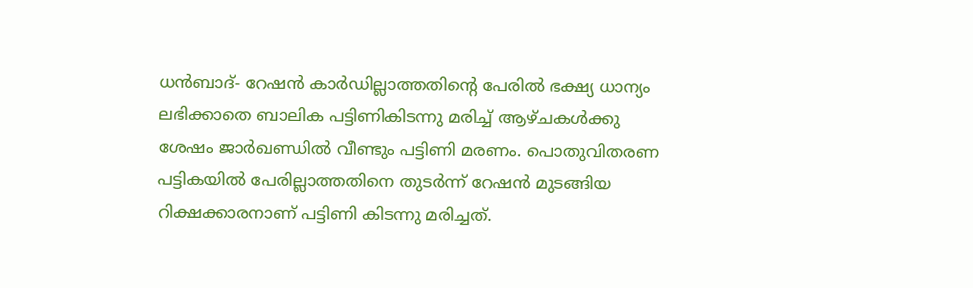ധന്‍ബാദ്- റേഷന്‍ കാര്‍ഡില്ലാത്തതിന്റെ പേരില്‍ ഭക്ഷ്യ ധാന്യം ലഭിക്കാതെ ബാലിക പട്ടിണികിടന്നു മരിച്ച് ആഴ്ചകള്‍ക്കു ശേഷം ജാര്‍ഖണ്ഡില്‍ വീണ്ടും പട്ടിണി മരണം. പൊതുവിതരണ പട്ടികയില്‍ പേരില്ലാത്തതിനെ തുടര്‍ന്ന് റേഷന്‍ മുടങ്ങിയ റിക്ഷക്കാരനാണ് പട്ടിണി കിടന്നു മരിച്ചത്.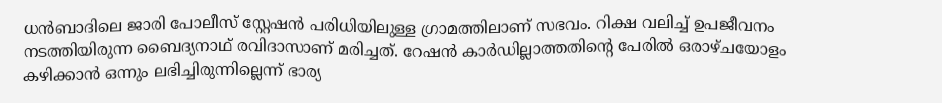ധന്‍ബാദിലെ ജാരി പോലീസ് സ്റ്റേഷന്‍ പരിധിയിലുള്ള ഗ്രാമത്തിലാണ് സഭവം. റിക്ഷ വലിച്ച് ഉപജീവനം നടത്തിയിരുന്ന ബൈദ്യനാഥ് രവിദാസാണ് മരിച്ചത്. റേഷന്‍ കാര്‍ഡില്ലാത്തതിന്റെ പേരില്‍ ഒരാഴ്ചയോളം  കഴിക്കാന്‍ ഒന്നും ലഭിച്ചിരുന്നില്ലെന്ന് ഭാര്യ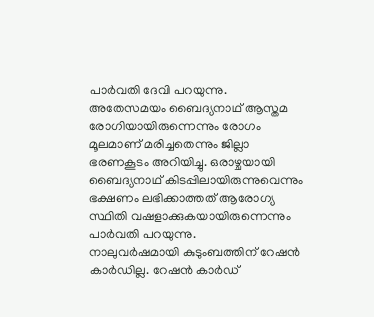പാര്‍വതി ദേവി പറയുന്നു.
അതേസമയം ബൈദ്യനാഥ് ആസ്തമ രോഗിയായിരുന്നെന്നും രോഗം മൂലമാണ് മരിച്ചതെന്നും ജില്ലാ ഭരണകൂടം അറിയിച്ചു. ഒരാഴ്ചയായി ബൈദ്യനാഥ് കിടപ്പിലായിരുന്നുവെന്നും ഭക്ഷണം ലഭിക്കാത്തത് ആരോഗ്യ സ്ഥിതി വഷളാക്കുകയായിരുന്നെന്നും പാര്‍വതി പറയുന്നു.
നാലുവര്‍ഷമായി കുടുംബത്തിന് റേഷന്‍ കാര്‍ഡില്ല. റേഷന്‍ കാര്‍ഡ്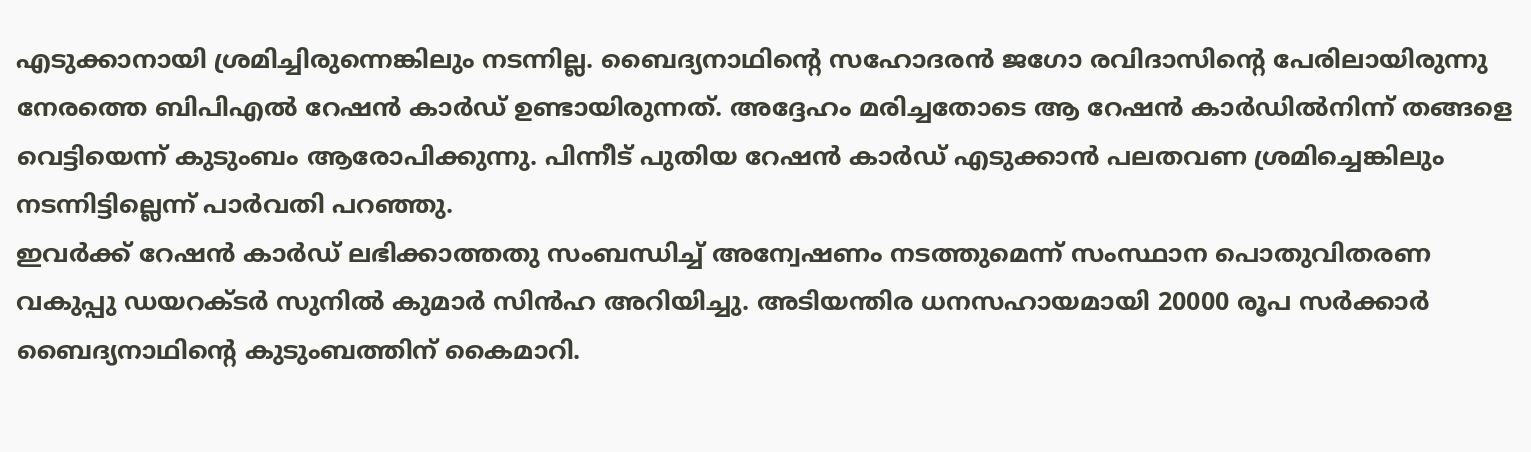എടുക്കാനായി ശ്രമിച്ചിരുന്നെങ്കിലും നടന്നില്ല. ബൈദ്യനാഥിന്റെ സഹോദരന്‍ ജഗോ രവിദാസിന്റെ പേരിലായിരുന്നു നേരത്തെ ബിപിഎല്‍ റേഷന്‍ കാര്‍ഡ് ഉണ്ടായിരുന്നത്. അദ്ദേഹം മരിച്ചതോടെ ആ റേഷന്‍ കാര്‍ഡില്‍നിന്ന് തങ്ങളെ വെട്ടിയെന്ന് കുടുംബം ആരോപിക്കുന്നു. പിന്നീട് പുതിയ റേഷന്‍ കാര്‍ഡ് എടുക്കാന്‍ പലതവണ ശ്രമിച്ചെങ്കിലും നടന്നിട്ടില്ലെന്ന് പാര്‍വതി പറഞ്ഞു.
ഇവര്‍ക്ക് റേഷന്‍ കാര്‍ഡ് ലഭിക്കാത്തതു സംബന്ധിച്ച് അന്വേഷണം നടത്തുമെന്ന് സംസ്ഥാന പൊതുവിതരണ വകുപ്പു ഡയറക്ടര്‍ സുനില്‍ കുമാര്‍ സിന്‍ഹ അറിയിച്ചു. അടിയന്തിര ധനസഹായമായി 20000 രൂപ സര്‍ക്കാര്‍ ബൈദ്യനാഥിന്റെ കുടുംബത്തിന് കൈമാറി.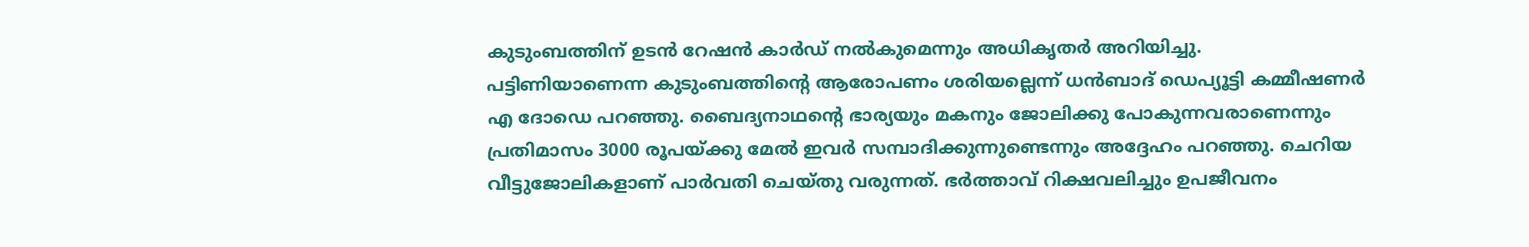കുടുംബത്തിന് ഉടന്‍ റേഷന്‍ കാര്‍ഡ് നല്‍കുമെന്നും അധികൃതര്‍ അറിയിച്ചു.
പട്ടിണിയാണെന്ന കുടുംബത്തിന്റെ ആരോപണം ശരിയല്ലെന്ന് ധന്‍ബാദ് ഡെപ്യൂട്ടി കമ്മീഷണര്‍ എ ദോഡെ പറഞ്ഞു. ബൈദ്യനാഥന്റെ ഭാര്യയും മകനും ജോലിക്കു പോകുന്നവരാണെന്നും പ്രതിമാസം 3000 രൂപയ്ക്കു മേല്‍ ഇവര്‍ സമ്പാദിക്കുന്നുണ്ടെന്നും അദ്ദേഹം പറഞ്ഞു. ചെറിയ വീട്ടുജോലികളാണ് പാര്‍വതി ചെയ്തു വരുന്നത്. ഭര്‍ത്താവ് റിക്ഷവലിച്ചും ഉപജീവനം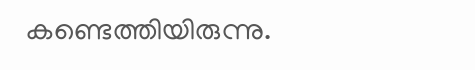കണ്ടെത്തിയിരുന്നു.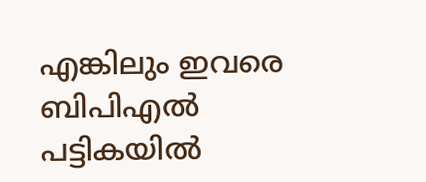എങ്കിലും ഇവരെ ബിപിഎല്‍ പട്ടികയില്‍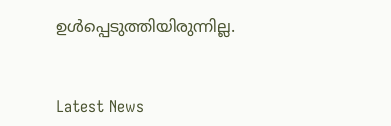ഉള്‍പ്പെടുത്തിയിരുന്നില്ല.


Latest News